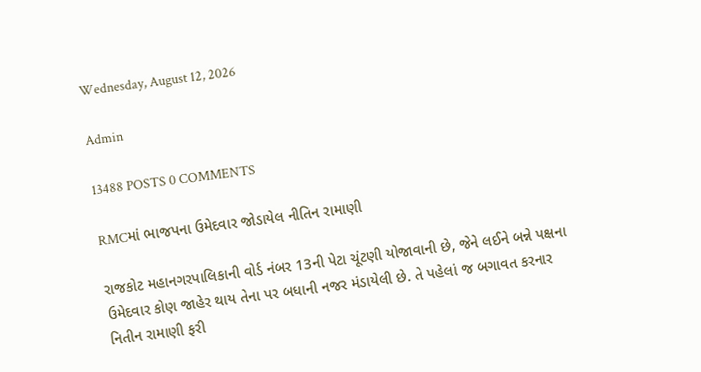Wednesday, August 12, 2026

Admin

13488 POSTS 0 COMMENTS

RMCમાં ભાજપના ઉમેદવાર જોડાયેલ નીતિન રામાણી

રાજકોટ મહાનગરપાલિકાની વોર્ડ નંબર 13ની પેટા ચૂંટણી યોજાવાની છે, જેને લઈને બન્ને પક્ષના ઉમેદવાર કોણ જાહેર થાય તેના પર બધાની નજર મંડાયેલી છે. તે પહેલાં જ બગાવત કરનાર નિતીન રામાણી ફરી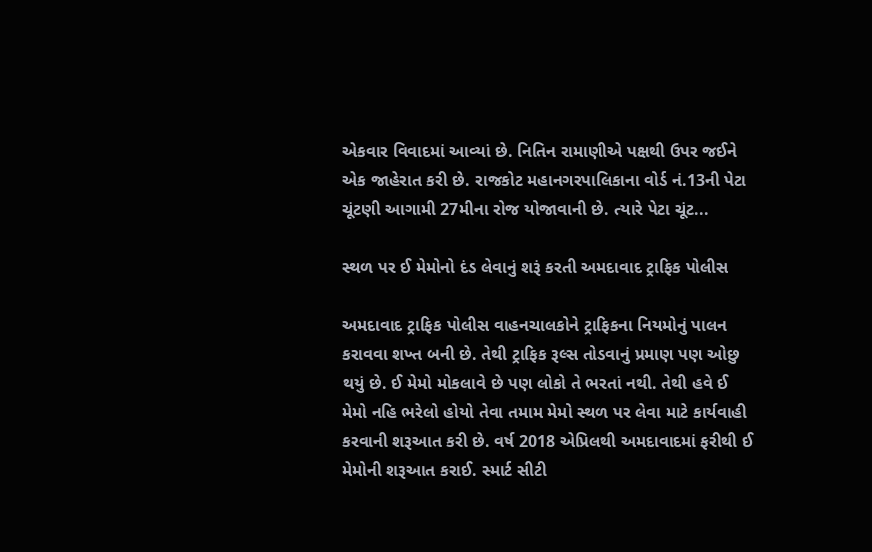એકવાર વિવાદમાં આવ્યાં છે. નિતિન રામાણીએ પક્ષથી ઉપર જઈને એક જાહેરાત કરી છે. રાજકોટ મહાનગરપાલિકાના વોર્ડ નં.13ની પેટા ચૂંટણી આગામી 27મીના રોજ યોજાવાની છે. ત્યારે પેટા ચૂંટ...

સ્થળ પર ઈ મેમોનો દંડ લેવાનું શરૂં કરતી અમદાવાદ ટ્રાફિક પોલીસ

અમદાવાદ ટ્રાફિક પોલીસ વાહનચાલકોને ટ્રાફિકના નિયમોનું પાલન કરાવવા શખ્ત બની છે. તેથી ટ્રાફિક રૂલ્સ તોડવાનું પ્રમાણ પણ ઓછુ થયું છે. ઈ મેમો મોકલાવે છે પણ લોકો તે ભરતાં નથી. તેથી હવે ઈ મેમો નહિ ભરેલો હોયો તેવા તમામ મેમો સ્થળ પર લેવા માટે કાર્યવાહી કરવાની શરૂઆત કરી છે. વર્ષ 2018 એપ્રિલથી અમદાવાદમાં ફરીથી ઈ મેમોની શરૂઆત કરાઈ. સ્માર્ટ સીટી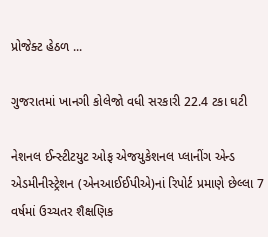પ્રોજેક્ટ હેઠળ ...

ગુજરાતમાં ખાનગી કોલેજો વધી સરકારી 22.4 ટકા ઘટી

નેશનલ ઈન્સ્ટીટયુટ ઓફ એજયુકેશનલ પ્લાનીંગ એન્ડ એડમીનીસ્ટ્રેશન (એનઆઈઈપીએ)નાં રિપોર્ટ પ્રમાણે છેલ્લા 7 વર્ષમાં ઉચ્ચતર શૈક્ષણિક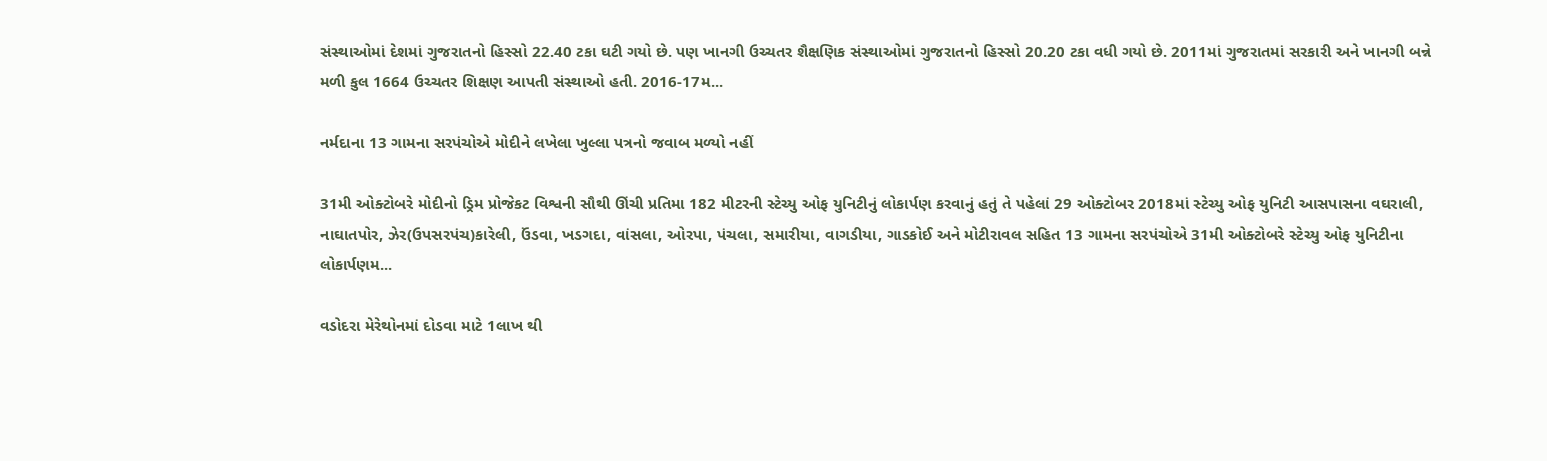સંસ્થાઓમાં દેશમાં ગુજરાતનો હિસ્સો 22.40 ટકા ઘટી ગયો છે. પણ ખાનગી ઉચ્ચતર શૈક્ષણિક સંસ્થાઓમાં ગુજરાતનો હિસ્સો 20.20 ટકા વધી ગયો છે. 2011માં ગુજરાતમાં સરકારી અને ખાનગી બન્ને મળી કુલ 1664 ઉચ્ચતર શિક્ષણ આપતી સંસ્થાઓ હતી. 2016-17મ...

નર્મદાના 13 ગામના સરપંચોએ મોદીને લખેલા ખુલ્લા પત્રનો જવાબ મળ્યો નહીં

31મી ઓક્ટોબરે મોદીનો ડ્રિમ પ્રોજેકટ વિશ્વની સૌથી ઊંચી પ્રતિમા 182 મીટરની સ્ટેચ્યુ ઓફ યુનિટીનું લોકાર્પણ કરવાનું હતું તે પહેલાં 29 ઓક્ટોબર 2018માં સ્ટેચ્યુ ઓફ યુનિટી આસપાસના વઘરાલી, નાઘાતપોર, ઝેર(ઉપસરપંચ)કારેલી, ઉંડવા, ખડગદા, વાંસલા, ઓરપા, પંચલા, સમારીયા, વાગડીયા, ગાડકોઈ અને મોટીરાવલ સહિત 13 ગામના સરપંચોએ 31મી ઓક્ટોબરે સ્ટેચ્યુ ઓફ યુનિટીના લોકાર્પણમ...

વડોદરા મેરેથોનમાં દોડવા માટે 1લાખ થી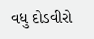વધુ દોડવીરો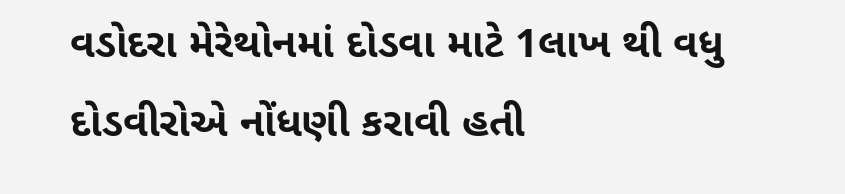વડોદરા મેરેથોનમાં દોડવા માટે 1લાખ થી વધુ દોડવીરોએ નોંધણી કરાવી હતી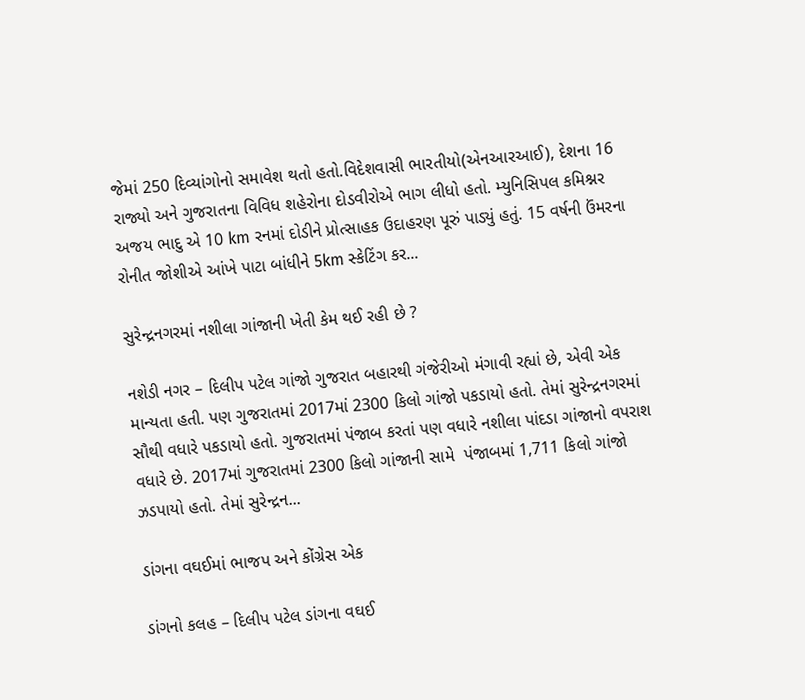જેમાં 250 દિવ્યાંગોનો સમાવેશ થતો હતો.વિદેશવાસી ભારતીયો(એનઆરઆઈ), દેશના 16 રાજ્યો અને ગુજરાતના વિવિધ શહેરોના દોડવીરોએ ભાગ લીધો હતો. મ્યુનિસિપલ કમિશ્નર અજય ભાદુ એ 10 km રનમાં દોડીને પ્રોત્સાહક ઉદાહરણ પૂરું પાડ્યું હતું. 15 વર્ષની ઉંમરના રોનીત જોશીએ આંખે પાટા બાંધીને 5km સ્કેટિંગ કર...

સુરેન્દ્રનગરમાં નશીલા ગાંજાની ખેતી કેમ થઈ રહી છે ?

નશેડી નગર – દિલીપ પટેલ ગાંજો ગુજરાત બહારથી ગંજેરીઓ મંગાવી રહ્યાં છે, એવી એક માન્યતા હતી. પણ ગુજરાતમાં 2017માં 2300 કિલો ગાંજો પકડાયો હતો. તેમાં સુરેન્દ્રનગરમાં સૌથી વધારે પકડાયો હતો. ગુજરાતમાં પંજાબ કરતાં પણ વધારે નશીલા પાંદડા ગાંજાનો વપરાશ વધારે છે. 2017માં ગુજરાતમાં 2300 કિલો ગાંજાની સામે  પંજાબમાં 1,711 કિલો ગાંજો ઝડપાયો હતો. તેમાં સુરેન્દ્રન...

ડાંગના વઘઈમાં ભાજપ અને કોંગ્રેસ એક

ડાંગનો કલહ – દિલીપ પટેલ ડાંગના વઘઈ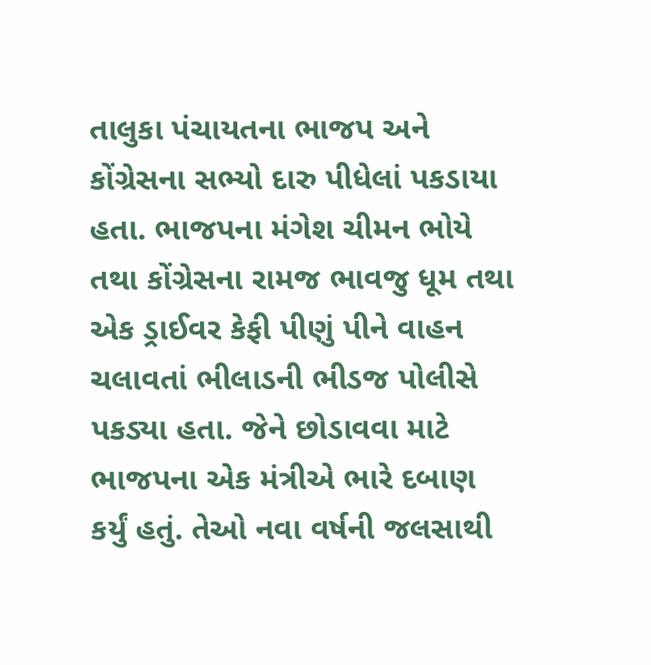તાલુકા પંચાયતના ભાજપ અને કોંગ્રેસના સભ્યો દારુ પીધેલાં પકડાયા હતા. ભાજપના મંગેશ ચીમન ભોયે તથા કોંગ્રેસના રામજ ભાવજુ ધૂમ તથા એક ડ્રાઈવર કેફી પીણું પીને વાહન ચલાવતાં ભીલાડની ભીડજ પોલીસે પકડ્યા હતા. જેને છોડાવવા માટે ભાજપના એક મંત્રીએ ભારે દબાણ કર્યું હતું. તેઓ નવા વર્ષની જલસાથી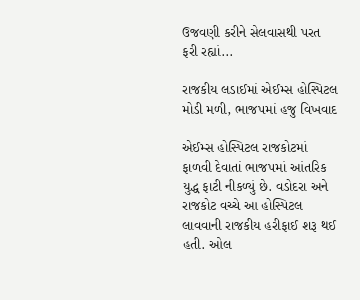ઉજવણી કરીને સેલવાસથી પરત ફરી રહ્યાં...

રાજકીય લડાઈમાં એઈમ્સ હોસ્પિટલ મોડી મળી, ભાજપમાં હજુ વિખવાદ

એઈમ્સ હોસ્પિટલ રાજકોટમાં ફાળવી દેવાતાં ભાજપમાં આંતરિક યુદ્ધ ફાટી નીકળ્યું છે. વડોદરા અને રાજકોટ વચ્ચે આ હોસ્પિટલ લાવવાની રાજકીય હરીફાઈ શરૂ થઈ હતી. ઓલ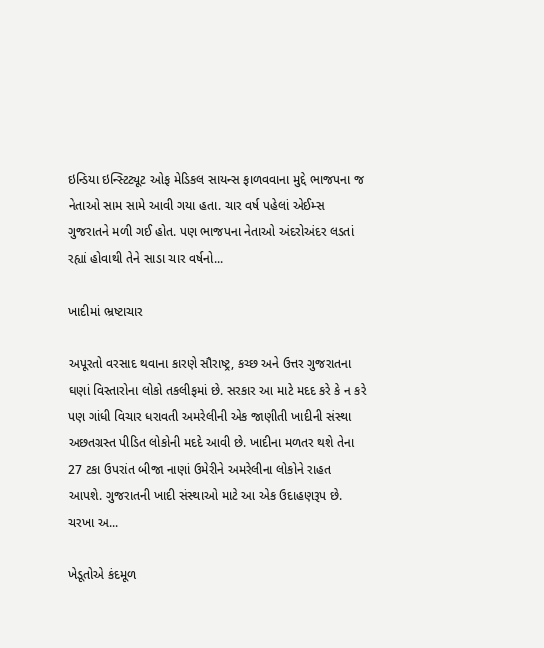ઇન્ડિયા ઇન્સ્ટિટ્યૂટ ઓફ મેડિકલ સાયન્સ ફાળવવાના મુદ્દે ભાજપના જ નેતાઓ સામ સામે આવી ગયા હતા. ચાર વર્ષ પહેલાં એઈમ્સ ગુજરાતને મળી ગઈ હોત. પણ ભાજપના નેતાઓ અંદરોઅંદર લડતાં રહ્યાં હોવાથી તેને સાડા ચાર વર્ષનો...

ખાદીમાં ભ્રષ્ટાચાર

અપૂરતો વરસાદ થવાના કારણે સૌરાષ્ટ્ર, કચ્છ અને ઉત્તર ગુજરાતના ઘણાં વિસ્તારોના લોકો તકલીફમાં છે. સરકાર આ માટે મદદ કરે કે ન કરે પણ ગાંધી વિચાર ધરાવતી અમરેલીની એક જાણીતી ખાદીની સંસ્થા અછતગ્રસ્ત પીડિત લોકોની મદદે આવી છે. ખાદીના મળતર થશે તેના 27 ટકા ઉપરાંત બીજા નાણાં ઉમેરીને અમરેલીના લોકોને રાહત આપશે. ગુજરાતની ખાદી સંસ્થાઓ માટે આ એક ઉદાહણરૂપ છે. ચરખા અ...

ખેડૂતોએ કંદમૂળ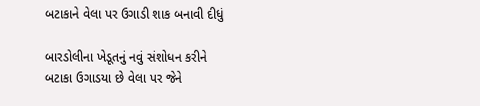બટાકાને વેલા પર ઉગાડી શાક બનાવી દીધું

બારડોલીના ખેડૂતનું નવું સંશોધન કરીને બટાકા ઉગાડયા છે વેલા પર જેને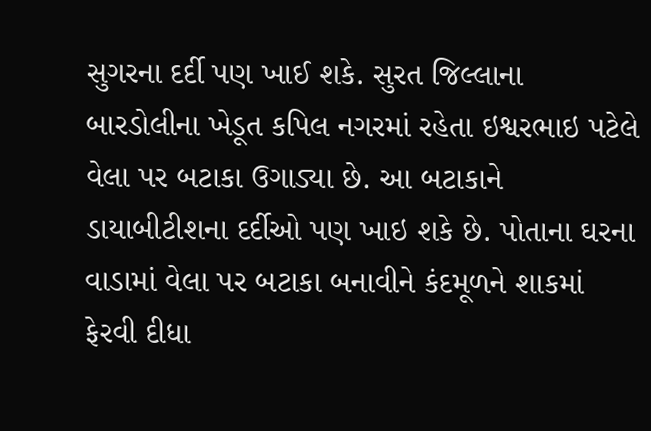સુગરના દર્દી પણ ખાઈ શકે. સુરત જિલ્લાના બારડોલીના ખેડૂત કપિલ નગરમાં રહેતા ઇશ્વરભાઇ પટેલે વેલા પર બટાકા ઉગાડ્યા છે. આ બટાકાને ડાયાબીટીશના દર્દીઓ પણ ખાઇ શકે છે. પોતાના ઘરના વાડામાં વેલા પર બટાકા બનાવીને કંદમૂળને શાકમાં ફેરવી દીધા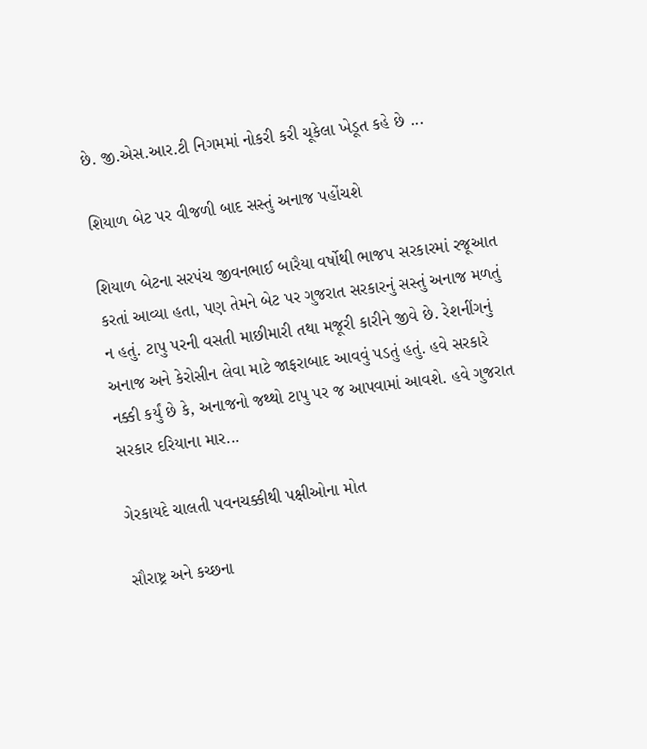છે. જી.એસ.આર.ટી નિગમમાં નોકરી કરી ચૂકેલા ખેડૂત કહે છે ...

શિયાળ બેટ પર વીજળી બાદ સસ્તું અનાજ પહોંચશે

શિયાળ બેટના સરપંચ જીવનભાઈ બારૈયા વર્ષોથી ભાજપ સરકારમાં રજૂઆત કરતાં આવ્યા હતા, પણ તેમને બેટ પર ગુજરાત સરકારનું સસ્તું અનાજ મળતું ન હતું. ટાપુ પરની વસતી માછીમારી તથા મજૂરી કારીને જીવે છે. રેશનીંગનું અનાજ અને કેરોસીન લેવા માટે જાફરાબાદ આવવું પડતું હતું. હવે સરકારે નક્કી કર્યું છે કે, અનાજનો જથ્થો ટાપુ પર જ આપવામાં આવશે. હવે ગુજરાત સરકાર દરિયાના માર...

ગેરકાયદે ચાલતી પવનચક્કીથી પક્ષીઓના મોત

સૌરાષ્ટ્ર અને કચ્છના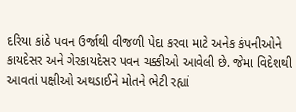દરિયા કાંઠે પવન ઉર્જાથી વીજળી પેદા કરવા માટે અનેક કંપનીઓને કાયદેસર અને ગેરકાયદેસર પવન ચક્કીઓ આવેલી છે. જેમા વિદેશથી આવતાં પક્ષીઓ અથડાઈને મોતને ભેટી રહ્યાં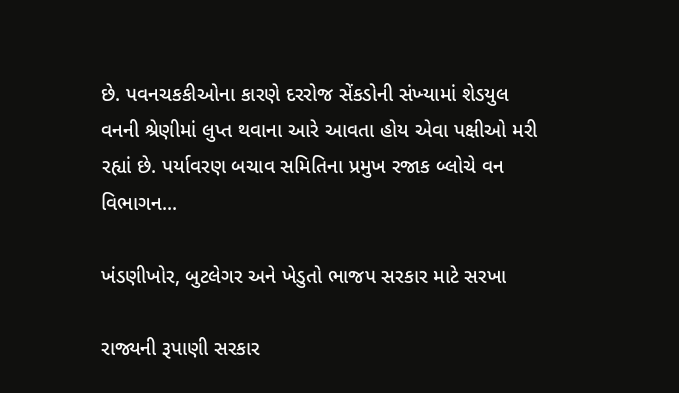છે. પવનચકકીઓના કારણે દરરોજ સેંકડોની સંખ્‍યામાં શેડયુલ વનની શ્રેણીમાં લુપ્ત થવાના આરે આવતા હોય એવા પક્ષીઓ મરી રહ્યાં છે. પર્યાવરણ બચાવ સમિતિના પ્રમુખ રજાક બ્‍લોચે વન વિભાગન...

ખંડણીખોર, બુટલેગર અને ખેડુતો ભાજપ સરકાર માટે સરખા

રાજ્યની રૂપાણી સરકાર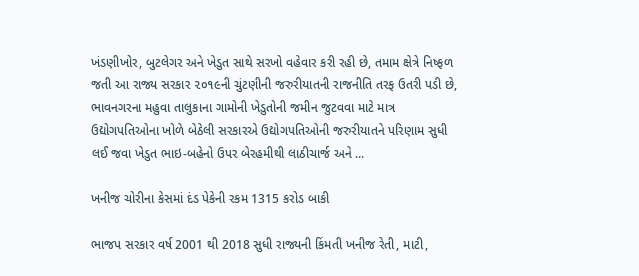ખંડણીખોર, બુટલેગર અને ખેડુત સાથે સરખો વહેવાર કરી રહી છે, તમામ ક્ષેત્રે નિષ્ફળ જતી આ રાજ્ય સરકાર ૨૦૧૯ની ચુંટણીની જરુરીયાતની રાજનીતિ તરફ ઉતરી પડી છે, ભાવનગરના મહુવા તાલુકાના ગામોની ખેડુતોની જમીન જુટવવા માટે માત્ર ઉદ્યોગપતિઓના ખોળે બેઠેલી સરકારએ ઉદ્યોગપતિઓની જરુરીયાતને પરિણામ સુધી લઈ જવા ખેડુત ભાઇ-બહેનો ઉપર બેરહમીથી લાઠીચાર્જ અને ...

ખનીજ ચોરીના કેસમાં દંડ પેકેની રકમ 1315 કરોડ બાકી

ભાજપ સરકાર વર્ષ 2001 થી 2018 સુધી રાજ્યની કિંમતી ખનીજ રેતી, માટી,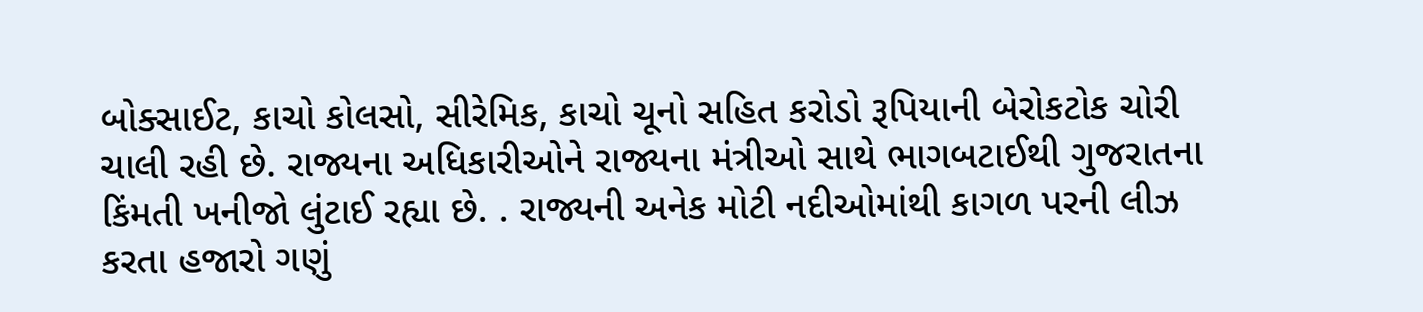બોક્સાઈટ, કાચો કોલસો, સીરેમિક, કાચો ચૂનો સહિત કરોડો રૂપિયાની બેરોકટોક ચોરી ચાલી રહી છે. રાજ્યના અધિકારીઓને રાજ્યના મંત્રીઓ સાથે ભાગબટાઈથી ગુજરાતના કિંમતી ખનીજો લુંટાઈ રહ્યા છે. . રાજ્યની અનેક મોટી નદીઓમાંથી કાગળ પરની લીઝ કરતા હજારો ગણું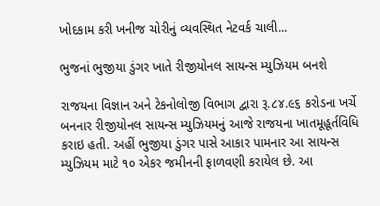ખોદકામ કરી ખનીજ ચોરીનું વ્યવસ્થિત નેટવર્ક ચાલી...

ભુજનાં ભુજીયા ડુંગર ખાતે રીજીયોનલ સાયન્સ મ્યુઝિયમ બનશે

રાજયના વિજ્ઞાન અને ટેકનોલોજી વિભાગ દ્વારા રૂ.૮૪.૯૬ કરોડના ખર્ચે બનનાર રીજીયોનલ સાયન્સ મ્યુઝિયમનું આજે રાજયના ખાતમૂહૂર્તવિધિ કરાઇ હતી. અહીં ભુજીયા ડુંગર પાસે આકાર પામનાર આ સાયન્સ મ્યુઝિયમ માટે ૧૦ એકર જમીનની ફાળવણી કરાયેલ છે. આ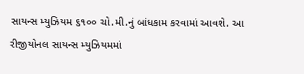સાયન્સ મ્યુઝિયમ ૬૧૦૦ ચો.મી.નું બાંધકામ કરવામાં આવશે. આ રીજીયોનલ સાયન્સ મ્યુઝિયમમાં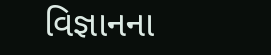વિજ્ઞાનના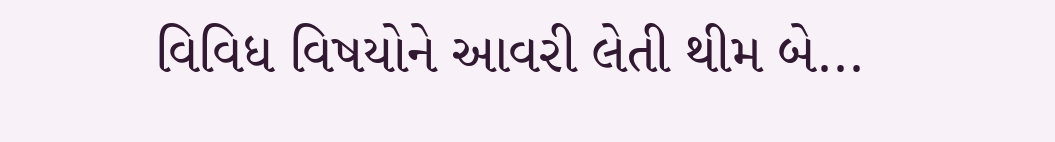વિવિધ વિષયોને આવરી લેતી થીમ બે...